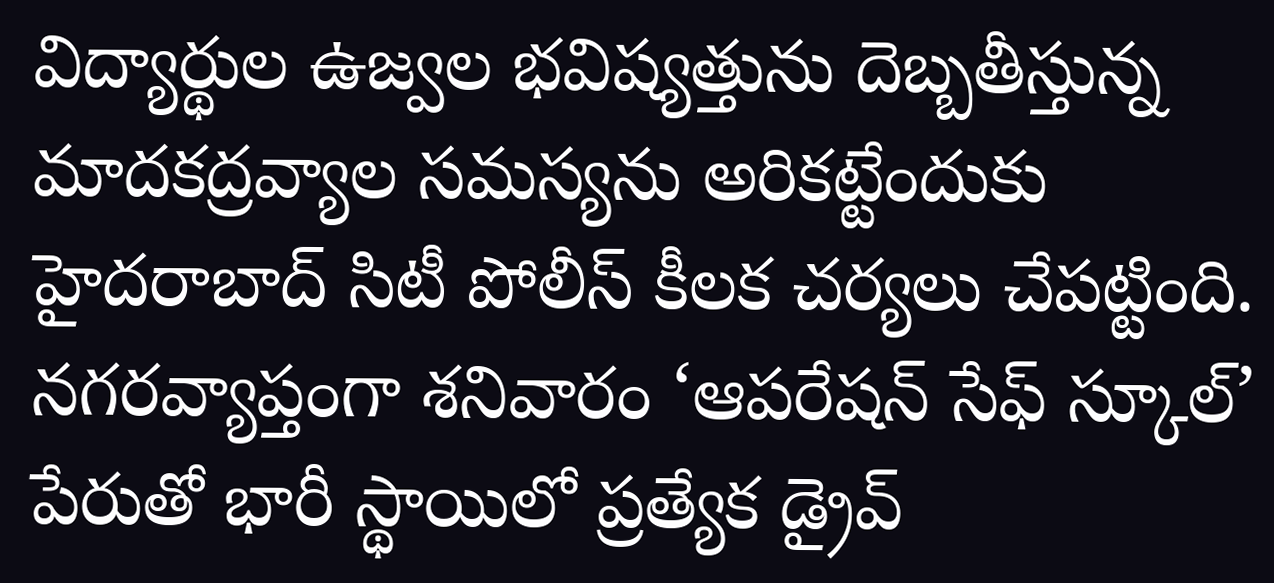విద్యార్థుల ఉజ్వల భవిష్యత్తును దెబ్బతీస్తున్న మాదకద్రవ్యాల సమస్యను అరికట్టేందుకు హైదరాబాద్ సిటీ పోలీస్ కీలక చర్యలు చేపట్టింది. నగరవ్యాప్తంగా శనివారం ‘ఆపరేషన్ సేఫ్ స్కూల్’ పేరుతో భారీ స్థాయిలో ప్రత్యేక డ్రైవ్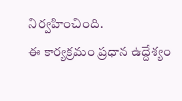నిర్వహించింది.
ఈ కార్యక్రమం ప్రధాన ఉద్దేశ్యం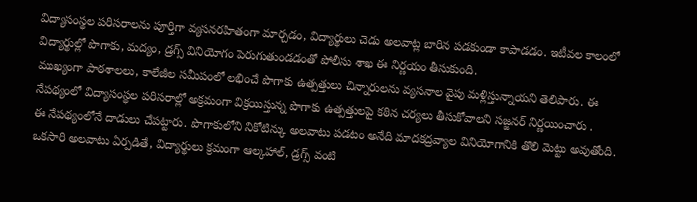విద్యాసంస్థల పరిసరాలను పూర్తిగా వ్యసనరహితంగా మార్చడం, విద్యార్థులు చెడు అలవాట్ల బారిన పడకుండా కాపాడడం. ఇటీవల కాలంలో విద్యార్థుల్లో పొగాకు, మద్యం, డ్రగ్స్ వినియోగం పెరుగుతుండడంతో పోలీసు శాఖ ఈ నిర్ణయం తీసుకుంది.
ముఖ్యంగా పాఠశాలలు, కాలేజీల సమీపంలో లభించే పొగాకు ఉత్పత్తులు చిన్నారులను వ్యసనాల వైపు మళ్లిస్తున్నాయని తెలిపారు. ఈ నేపథ్యంలో విద్యాసంస్థల పరిసరాల్లో అక్రమంగా విక్రయిస్తున్న పొగాకు ఉత్పత్తులపై కఠిన చర్యలు తీసుకోవాలని సజ్జనర్ నిర్ణయించారు .
ఈ నేపథ్యంలోనే దాడులు చేపట్టారు. పొగాకులోని నికోటిన్కు అలవాటు పడటం అనేది మాదకద్రవ్యాల వినియోగానికి తొలి మెట్టు అవుతోంది. ఒకసారి అలవాటు ఏర్పడితే, విద్యార్థులు క్రమంగా ఆల్కహాల్, డ్రగ్స్ వంటి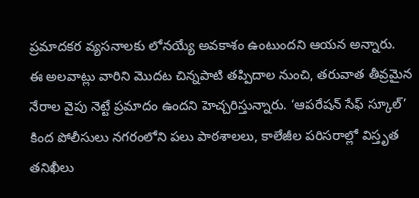ప్రమాదకర వ్యసనాలకు లోనయ్యే అవకాశం ఉంటుందని ఆయన అన్నారు.
ఈ అలవాట్లు వారిని మొదట చిన్నపాటి తప్పిదాల నుంచి, తరువాత తీవ్రమైన నేరాల వైపు నెట్టే ప్రమాదం ఉందని హెచ్చరిస్తున్నారు. ‘ఆపరేషన్ సేఫ్ స్కూల్’ కింద పోలీసులు నగరంలోని పలు పాఠశాలలు, కాలేజీల పరిసరాల్లో విస్తృత తనిఖీలు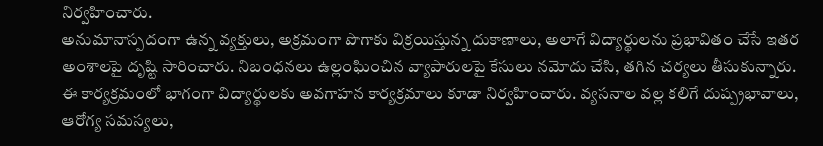నిర్వహించారు.
అనుమానాస్పదంగా ఉన్న వ్యక్తులు, అక్రమంగా పొగాకు విక్రయిస్తున్న దుకాణాలు, అలాగే విద్యార్థులను ప్రభావితం చేసే ఇతర అంశాలపై దృష్టి సారించారు. నిబంధనలు ఉల్లంఘించిన వ్యాపారులపై కేసులు నమోదు చేసి, తగిన చర్యలు తీసుకున్నారు.
ఈ కార్యక్రమంలో భాగంగా విద్యార్థులకు అవగాహన కార్యక్రమాలు కూడా నిర్వహించారు. వ్యసనాల వల్ల కలిగే దుష్ప్రభావాలు, ఆరోగ్య సమస్యలు,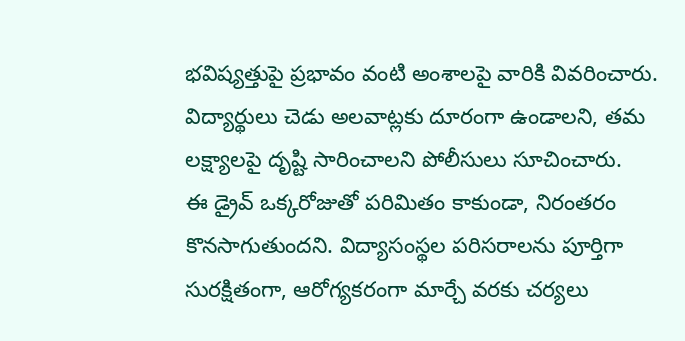భవిష్యత్తుపై ప్రభావం వంటి అంశాలపై వారికి వివరించారు. విద్యార్థులు చెడు అలవాట్లకు దూరంగా ఉండాలని, తమ లక్ష్యాలపై దృష్టి సారించాలని పోలీసులు సూచించారు.
ఈ డ్రైవ్ ఒక్కరోజుతో పరిమితం కాకుండా, నిరంతరం కొనసాగుతుందని. విద్యాసంస్థల పరిసరాలను పూర్తిగా సురక్షితంగా, ఆరోగ్యకరంగా మార్చే వరకు చర్యలు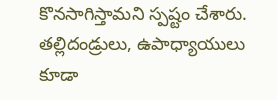కొనసాగిస్తామని స్పష్టం చేశారు. తల్లిదండ్రులు, ఉపాధ్యాయులు కూడా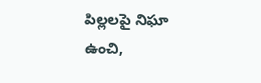పిల్లలపై నిఘా ఉంచి,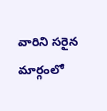వారిని సరైన మార్గంలో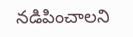నడిపించాలని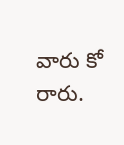వారు కో రారు.